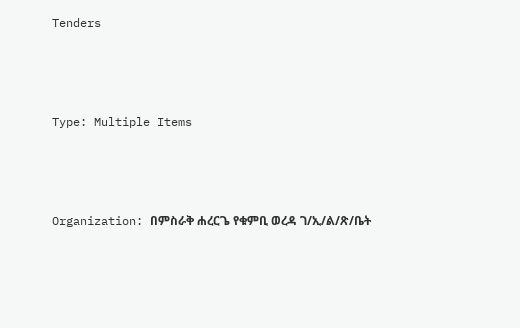Tenders



Type: Multiple Items



Organization: በምስራቅ ሐረርጌ የቁምቢ ወረዳ ገ/ኢ/ል/ጽ/ቤት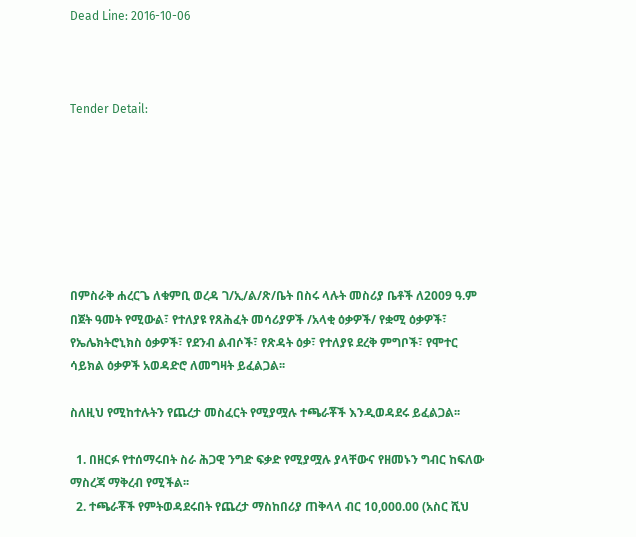Dead Line: 2016-10-06



Tender Detail:







በምስራቅ ሐረርጌ ለቁምቢ ወረዳ ገ/ኢ/ል/ጽ/ቤት በስሩ ላሉት መስሪያ ቤቶች ለ2009 ዓ.ም በጀት ዓመት የሚውል፣ የተለያዩ የጸሕፈት መሳሪያዎች /አላቂ ዕቃዎች/ የቋሚ ዕቃዎች፣ የኤሌክትሮኒክስ ዕቃዎች፣ የደንብ ልብሶች፣ የጽዳት ዕቃ፣ የተለያዩ ደረቅ ምግቦች፣ የሞተር ሳይክል ዕቃዎች አወዳድሮ ለመግዛት ይፈልጋል፡፡

ስለዚህ የሚከተሉትን የጨረታ መስፈርት የሚያሟሉ ተጫራቾች እንዲወዳደሩ ይፈልጋል፡፡

  1. በዘርፉ የተሰማሩበት ስራ ሕጋዊ ንግድ ፍቃድ የሚያሟሉ ያላቸውና የዘመኑን ግብር ከፍለው ማስረጃ ማቅረብ የሚችል፡፡
  2. ተጫራቾች የምትወዳደሩበት የጨረታ ማስከበሪያ ጠቅላላ ብር 10,000.00 (አስር ሺህ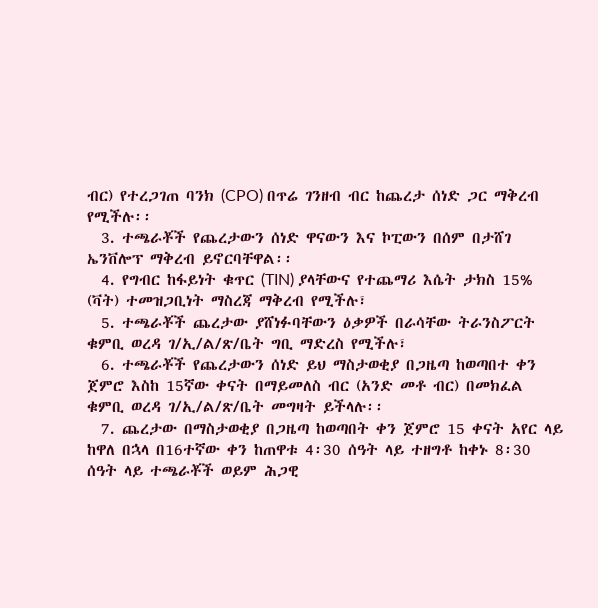ብር) የተረጋገጠ ባንክ (CPO) በጥሬ ገንዘብ ብር ከጨረታ ሰነድ ጋር ማቅረብ የሚችሉ፡፡
  3. ተጫራቾች የጨረታውን ሰነድ ዋናውን እና ኮፒውን በሰም በታሸገ ኤንቨሎፕ ማቅረብ ይኖርባቸዋል፡፡
  4. የግብር ከፋይነት ቁጥር (TIN) ያላቸውና የተጨማሪ እሴት ታክስ 15% (ቫት) ተመዝጋቢነት ማስረጃ ማቅረብ የሚችሉ፣
  5. ተጫራቾች ጨረታው ያሸነፉባቸውን ዕቃዎች በራሳቸው ትራንስፖርት ቁምቢ ወረዳ ገ/ኢ/ል/ጽ/ቤት ግቢ ማድረስ የሚችሉ፣
  6. ተጫራቾች የጨረታውን ሰነድ ይህ ማስታወቂያ በጋዜጣ ከወጣበተ ቀን ጀምሮ እስከ 15ኛው ቀናት በማይመለስ ብር (አንድ መቶ ብር) በመክፈል ቁምቢ ወረዳ ገ/ኢ/ል/ጽ/ቤት መግዛት ይችላሉ፡፡
  7. ጨረታው በማስታወቂያ በጋዜጣ ከወጣበት ቀን ጀምሮ 15 ቀናት አየር ላይ ከዋለ በኋላ በ16ተኛው ቀን ከጠዋቱ 4፡30 ሰዓት ላይ ተዘግቶ ከቀኑ 8፡30 ሰዓት ላይ ተጫራቾች ወይም ሕጋዊ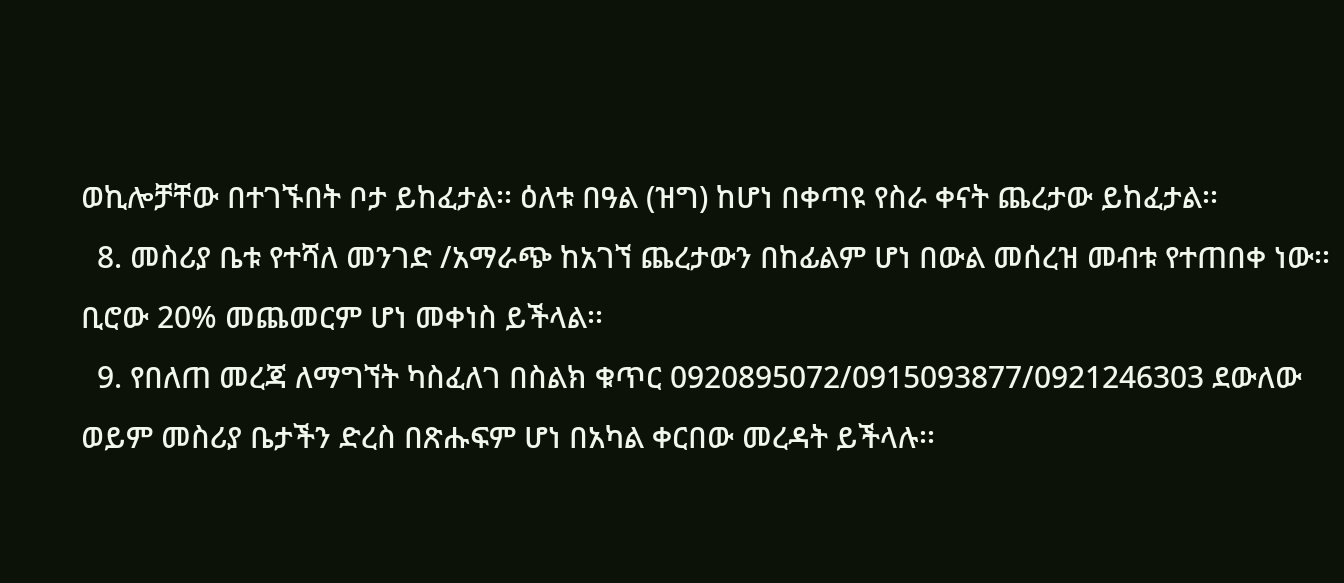ወኪሎቻቸው በተገኙበት ቦታ ይከፈታል፡፡ ዕለቱ በዓል (ዝግ) ከሆነ በቀጣዩ የስራ ቀናት ጨረታው ይከፈታል፡፡
  8. መስሪያ ቤቱ የተሻለ መንገድ /አማራጭ ከአገኘ ጨረታውን በከፊልም ሆነ በውል መሰረዝ መብቱ የተጠበቀ ነው፡፡ ቢሮው 20% መጨመርም ሆነ መቀነስ ይችላል፡፡
  9. የበለጠ መረጃ ለማግኘት ካስፈለገ በስልክ ቁጥር 0920895072/0915093877/0921246303 ደውለው ወይም መስሪያ ቤታችን ድረስ በጽሑፍም ሆነ በአካል ቀርበው መረዳት ይችላሉ፡፡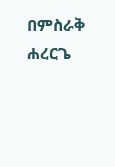በምስራቅ ሐረርጌ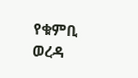የቁምቢ ወረዳ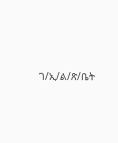ገ/ኢ/ል/ጽ/ቤት